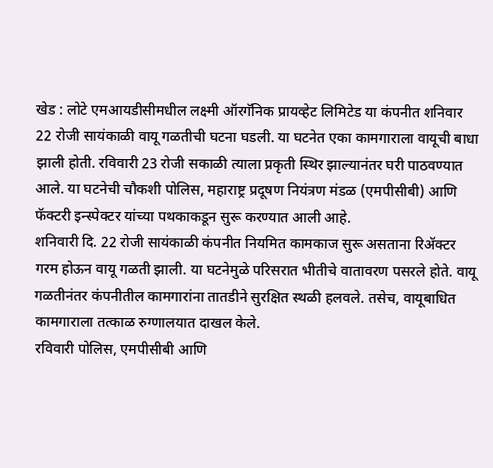खेड : लोटे एमआयडीसीमधील लक्ष्मी ऑरगॅनिक प्रायव्हेट लिमिटेड या कंपनीत शनिवार 22 रोजी सायंकाळी वायू गळतीची घटना घडली. या घटनेत एका कामगाराला वायूची बाधा झाली होती. रविवारी 23 रोजी सकाळी त्याला प्रकृती स्थिर झाल्यानंतर घरी पाठवण्यात आले. या घटनेची चौकशी पोलिस, महाराष्ट्र प्रदूषण नियंत्रण मंडळ (एमपीसीबी) आणि फॅक्टरी इन्स्पेक्टर यांच्या पथकाकडून सुरू करण्यात आली आहे.
शनिवारी दि. 22 रोजी सायंकाळी कंपनीत नियमित कामकाज सुरू असताना रिॲक्टर गरम होऊन वायू गळती झाली. या घटनेमुळे परिसरात भीतीचे वातावरण पसरले होते. वायू गळतीनंतर कंपनीतील कामगारांना तातडीने सुरक्षित स्थळी हलवले. तसेच, वायूबाधित कामगाराला तत्काळ रुग्णालयात दाखल केले.
रविवारी पोलिस, एमपीसीबी आणि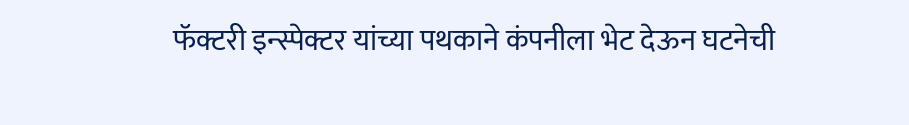फॅक्टरी इन्स्पेक्टर यांच्या पथकाने कंपनीला भेट देऊन घटनेची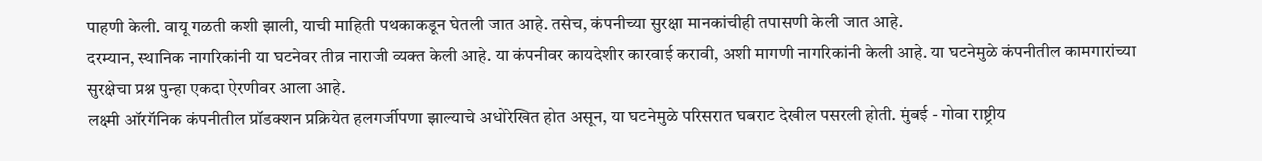पाहणी केली. वायू गळती कशी झाली, याची माहिती पथकाकडून घेतली जात आहे. तसेच, कंपनीच्या सुरक्षा मानकांचीही तपासणी केली जात आहे.
दरम्यान, स्थानिक नागरिकांनी या घटनेवर तीव्र नाराजी व्यक्त केली आहे. या कंपनीवर कायदेशीर कारवाई करावी, अशी मागणी नागरिकांनी केली आहे. या घटनेमुळे कंपनीतील कामगारांच्या सुरक्षेचा प्रश्न पुन्हा एकदा ऐरणीवर आला आहे.
लक्ष्मी ऑरगॅनिक कंपनीतील प्रॉडक्शन प्रक्रियेत हलगर्जीपणा झाल्याचे अधोरेखित होत असून, या घटनेमुळे परिसरात घबराट देखील पसरली होती. मुंबई - गोवा राष्ट्रीय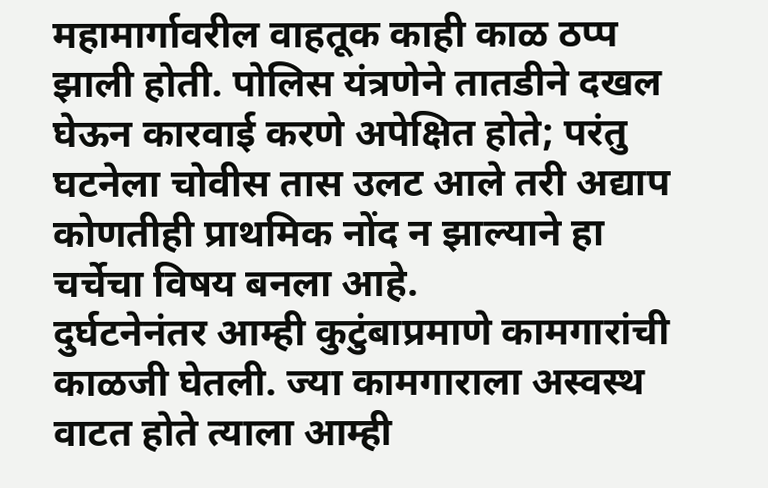महामार्गावरील वाहतूक काही काळ ठप्प झाली होती. पोलिस यंत्रणेने तातडीने दखल घेऊन कारवाई करणे अपेक्षित होते; परंतु घटनेला चोवीस तास उलट आले तरी अद्याप कोणतीही प्राथमिक नोंद न झाल्याने हा चर्चेचा विषय बनला आहे.
दुर्घटनेनंतर आम्ही कुटुंबाप्रमाणे कामगारांची काळजी घेतली. ज्या कामगाराला अस्वस्थ वाटत होते त्याला आम्ही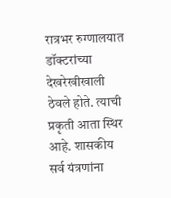रात्रभर रुग्णालयात डॉक्टरांच्या देखरेखीखाली ठेवले होते. त्याची प्रकृती आता स्थिर आहे. शासकीय सर्व यंत्रणांना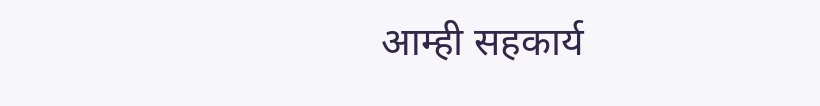आम्ही सहकार्य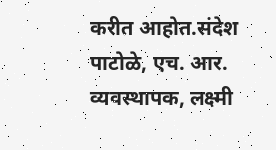करीत आहोत.संदेश पाटोळे, एच. आर. व्यवस्थापक, लक्ष्मी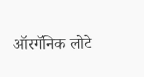ऑरगॅनिक लोटे